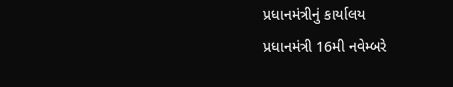પ્રધાનમંત્રીનું કાર્યાલય
પ્રધાનમંત્રી 16મી નવેમ્બરે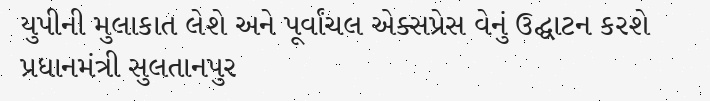યુપીની મુલાકાત લેશે અને પૂર્વાંચલ એક્સપ્રેસ વેનું ઉદ્ઘાટન કરશે
પ્રધાનમંત્રી સુલતાનપુર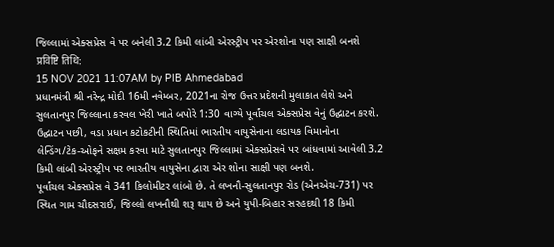જિલ્લામાં એક્સપ્રેસ વે પર બનેલી 3.2 કિમી લાંબી એરસ્ટ્રીપ પર એરશોના પણ સાક્ષી બનશે
प्रविष्टि तिथि:
15 NOV 2021 11:07AM by PIB Ahmedabad
પ્રધાનમંત્રી શ્રી નરેન્દ્ર મોદી 16મી નવેમ્બર, 2021ના રોજ ઉત્તર પ્રદેશની મુલાકાત લેશે અને સુલતાનપુર જિલ્લાના કરવલ ખેરી ખાતે બપોરે 1:30 વાગ્યે પૂર્વાંચલ એક્સપ્રેસ વેનું ઉદ્ઘાટન કરશે.
ઉદ્ઘાટન પછી, વડા પ્રધાન કટોકટીની સ્થિતિમાં ભારતીય વાયુસેનાના લડાયક વિમાનોના લેન્ડિંગ/ટેક-ઓફને સક્ષમ કરવા માટે સુલતાનપુર જિલ્લામાં એક્સપ્રેસવે પર બાંધવામાં આવેલી 3.2 કિમી લાંબી એરસ્ટ્રીપ પર ભારતીય વાયુસેના દ્વારા એર શોના સાક્ષી પણ બનશે.
પૂર્વાંચલ એક્સપ્રેસ વે 341 કિલોમીટર લાંબો છે. તે લખનૌ-સુલતાનપુર રોડ (એનએચ-731) પર સ્થિત ગામ ચૌદસરાઈ, જિલ્લો લખનૌથી શરૂ થાય છે અને યુપી-બિહાર સરહદથી 18 કિમી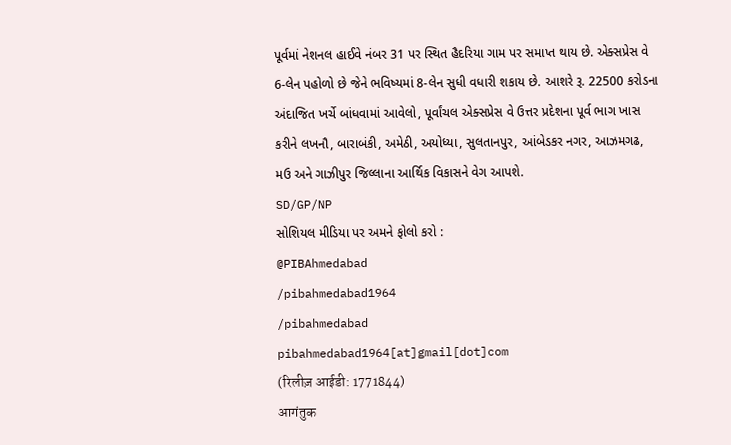પૂર્વમાં નેશનલ હાઈવે નંબર 31 પર સ્થિત હૈદરિયા ગામ પર સમાપ્ત થાય છે. એક્સપ્રેસ વે 6-લેન પહોળો છે જેને ભવિષ્યમાં 8-લેન સુધી વધારી શકાય છે. આશરે રૂ. 22500 કરોડના અંદાજિત ખર્ચે બાંધવામાં આવેલો, પૂર્વાંચલ એક્સપ્રેસ વે ઉત્તર પ્રદેશના પૂર્વ ભાગ ખાસ કરીને લખનૌ, બારાબંકી, અમેઠી, અયોધ્યા, સુલતાનપુર, આંબેડકર નગર, આઝમગઢ, મઉ અને ગાઝીપુર જિલ્લાના આર્થિક વિકાસને વેગ આપશે.
SD/GP/NP
સોશિયલ મીડિયા પર અમને ફોલો કરો :
@PIBAhmedabad
/pibahmedabad1964
/pibahmedabad
pibahmedabad1964[at]gmail[dot]com
(रिलीज़ आईडी: 1771844)
आगंतुक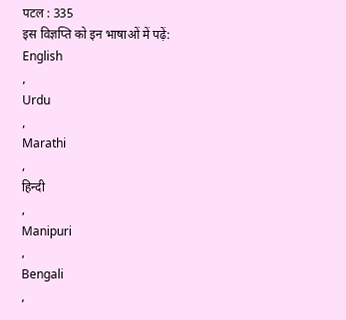पटल : 335
इस विज्ञप्ति को इन भाषाओं में पढ़ें:
English
,
Urdu
,
Marathi
,
हिन्दी
,
Manipuri
,
Bengali
,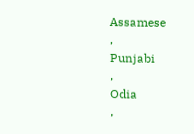Assamese
,
Punjabi
,
Odia
,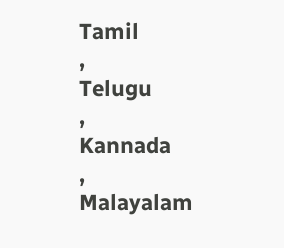Tamil
,
Telugu
,
Kannada
,
Malayalam